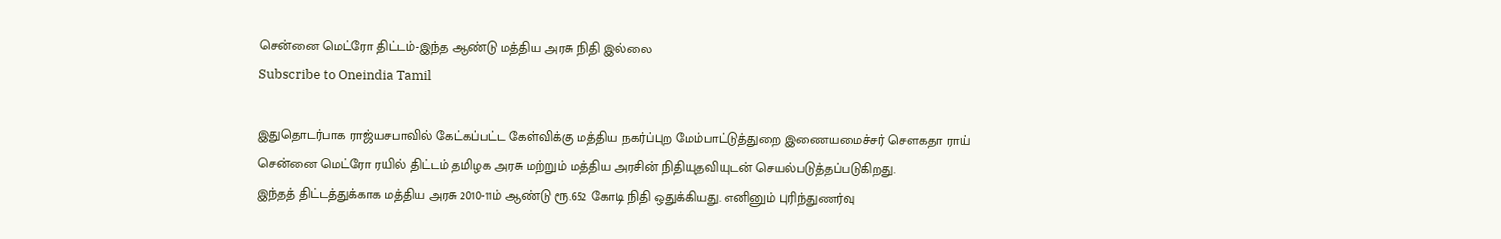சென்னை மெட்ரோ திட்டம்-இந்த ஆண்டு மத்திய அரசு நிதி இல்லை
Subscribe to Oneindia Tamil

இதுதொடர்பாக ராஜ்யசபாவில் கேட்கப்பட்ட கேள்விக்கு மத்திய நகர்ப்புற மேம்பாட்டுத்துறை இணையமைச்சர் செளகதா ராய்
சென்னை மெட்ரோ ரயில் திட்டம் தமிழக அரசு மற்றும் மத்திய அரசின் நிதியுதவியுடன் செயல்படுத்தப்படுகிறது.
இந்தத் திட்டத்துக்காக மத்திய அரசு 2010-11ம் ஆண்டு ரூ.652 கோடி நிதி ஒதுக்கியது. எனினும் புரிந்துணர்வு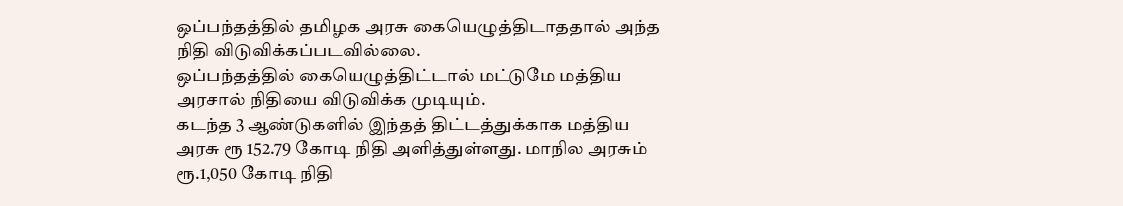ஒப்பந்தத்தில் தமிழக அரசு கையெழுத்திடாததால் அந்த நிதி விடுவிக்கப்படவில்லை.
ஒப்பந்தத்தில் கையெழுத்திட்டால் மட்டுமே மத்திய அரசால் நிதியை விடுவிக்க முடியும்.
கடந்த 3 ஆண்டுகளில் இந்தத் திட்டத்துக்காக மத்திய அரசு ரூ 152.79 கோடி நிதி அளித்துள்ளது. மாநில அரசும் ரூ.1,050 கோடி நிதி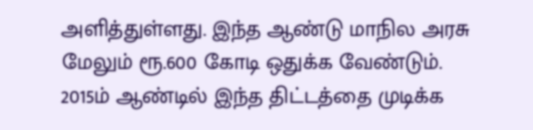அளித்துள்ளது. இந்த ஆண்டு மாநில அரசு மேலும் ரூ.600 கோடி ஒதுக்க வேண்டும்.
2015ம் ஆண்டில் இந்த திட்டத்தை முடிக்க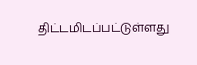திட்டமிடப்பட்டுள்ளது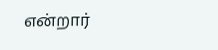என்றார்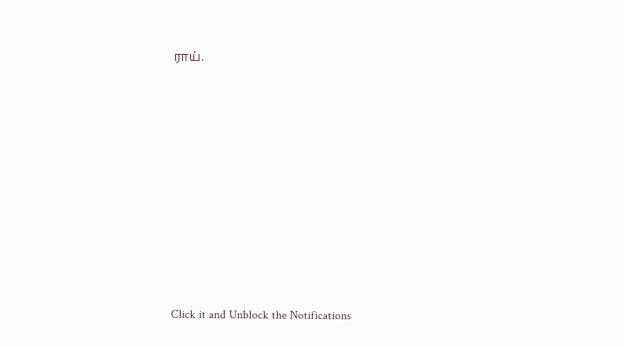ராய்.












Click it and Unblock the Notifications